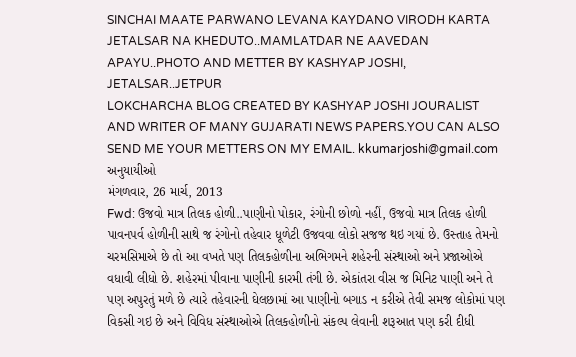SINCHAI MAATE PARWANO LEVANA KAYDANO VIRODH KARTA JETALSAR NA KHEDUTO..MAMLATDAR NE AAVEDAN APAYU..PHOTO AND METTER BY KASHYAP JOSHI, JETALSAR..JETPUR
LOKCHARCHA BLOG CREATED BY KASHYAP JOSHI JOURALIST AND WRITER OF MANY GUJARATI NEWS PAPERS.YOU CAN ALSO SEND ME YOUR METTERS ON MY EMAIL. kkumarjoshi@gmail.com
અનુયાયીઓ
મંગળવાર, 26 માર્ચ, 2013
Fwd: ઉજવો માત્ર તિલક હોળી..પાણીનો પોકાર, રંગોની છોળો નહીં, ઉજવો માત્ર તિલક હોળી પાવનપર્વ હોળીની સાથે જ રંગોનો તહેવાર ધૂળેટી ઉજવવા લોકો સજજ થઇ ગયાં છે. ઉસ્તાહ તેમનો ચરમસિમાએ છે તો આ વખતે પણ તિલકહોળીના અભિગમને શહેરની સંસ્થાઓ અને પ્રજાઓએ વધાવી લીધો છે. શહેરમાં પીવાના પાણીની કારમી તંગી છે. એકાંતરા વીસ જ મિનિટ પાણી અને તે પણ અપુરતું મળે છે ત્યારે તહેવારની ઘેલછામાં આ પાણીનો બગાડ ન કરીએ તેવી સમજ લોકોમાં પણ વિકસી ગઇ છે અને વિવિધ સંસ્થાઓએ તિલકહોળીનો સંકલ્પ લેવાની શરૂઆત પણ કરી દીધી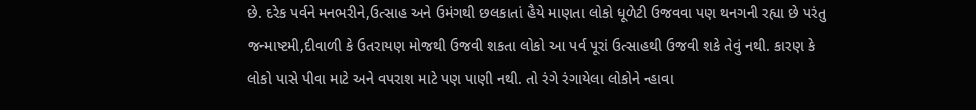છે. દરેક પર્વને મનભરીને,ઉત્સાહ અને ઉમંગથી છલકાતાં હૈયે માણતા લોકો ધૂળેટી ઉજવવા પણ થનગની રહ્યા છે પરંતુ જન્માષ્ટમી,દીવાળી કે ઉતરાયણ મોજથી ઉજવી શકતા લોકો આ પર્વ પૂરાં ઉત્સાહથી ઉજવી શકે તેવું નથી. કારણ કે લોકો પાસે પીવા માટે અને વપરાશ માટે પણ પાણી નથી. તો રંગે રંગાયેલા લોકોને ન્હાવા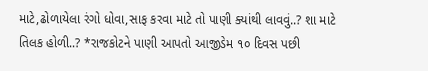માટે,ઢોળાયેલા રંગો ધોવા,સાફ કરવા માટે તો પાણી ક્યાંથી લાવવું..? શા માટે તિલક હોળી..? *રાજકોટને પાણી આપતો આજીડેમ ૧૦ દિવસ પછી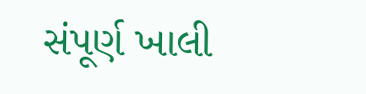સંપૂર્ણ ખાલી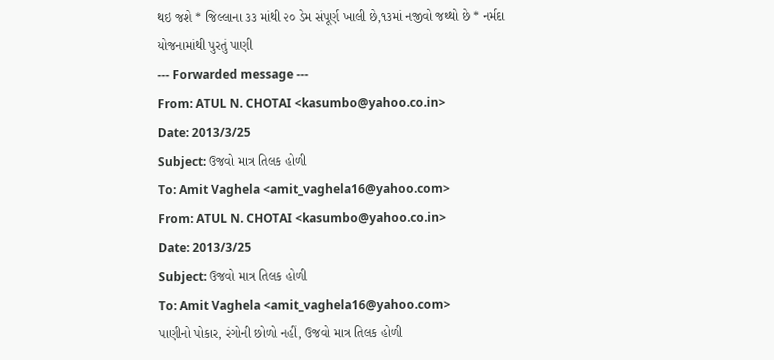થઇ જશે * જિલ્લાના ૩૩ માંથી ૨૦ ડેમ સંપૂર્ણ ખાલી છે,૧૩માં નજીવો જથ્થો છે * નર્મદા યોજનામાંથી પુરતું પાણી
--- Forwarded message ---
From: ATUL N. CHOTAI <kasumbo@yahoo.co.in>
Date: 2013/3/25
Subject: ઉજવો માત્ર તિલક હોળી
To: Amit Vaghela <amit_vaghela16@yahoo.com>
From: ATUL N. CHOTAI <kasumbo@yahoo.co.in>
Date: 2013/3/25
Subject: ઉજવો માત્ર તિલક હોળી
To: Amit Vaghela <amit_vaghela16@yahoo.com>
પાણીનો પોકાર, રંગોની છોળો નહીં, ઉજવો માત્ર તિલક હોળી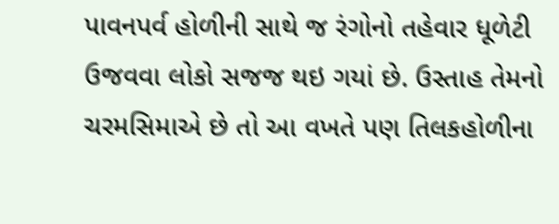પાવનપર્વ હોળીની સાથે જ રંગોનો તહેવાર ધૂળેટી ઉજવવા લોકો સજજ થઇ ગયાં છે. ઉસ્તાહ તેમનો ચરમસિમાએ છે તો આ વખતે પણ તિલકહોળીના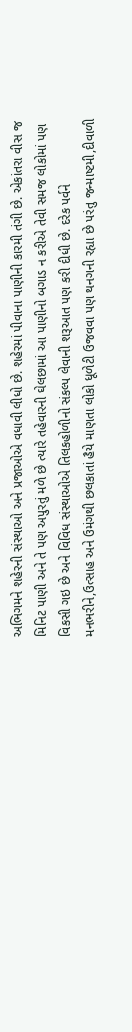અભિગમને શહેરની સંસ્થાઓ અને પ્રજાઓએ વધાવી લીધો છે. શહેરમાં પીવાના પાણીની કારમી તંગી છે. એકાંતરા વીસ જ મિનિટ પાણી અને તે પણ અપુરતું મળે છે ત્યારે તહેવારની ઘેલછામાં આ પાણીનો બગાડ ન કરીએ તેવી સમજ લોકોમાં પણ વિકસી ગઇ છે અને વિવિધ સંસ્થાઓએ તિલકહોળીનો સંકલ્પ લેવાની શરૂઆત પણ કરી દીધી છે. દરેક પર્વને મનભરીને,ઉત્સાહ અને ઉમંગથી છલકાતાં હૈયે માણતા લોકો ધૂળેટી ઉજવવા પણ થનગની રહ્યા છે પરંતુ જન્માષ્ટમી,દીવાળી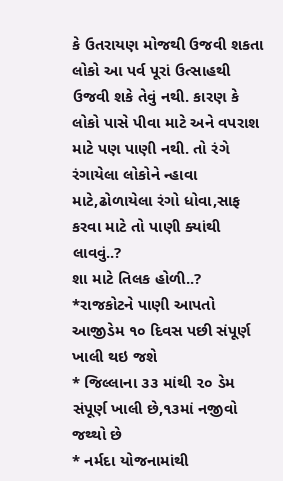કે ઉતરાયણ મોજથી ઉજવી શકતા લોકો આ પર્વ પૂરાં ઉત્સાહથી ઉજવી શકે તેવું નથી. કારણ કે લોકો પાસે પીવા માટે અને વપરાશ માટે પણ પાણી નથી. તો રંગે રંગાયેલા લોકોને ન્હાવા માટે,ઢોળાયેલા રંગો ધોવા,સાફ કરવા માટે તો પાણી ક્યાંથી લાવવું..?
શા માટે તિલક હોળી..?
*રાજકોટને પાણી આપતો આજીડેમ ૧૦ દિવસ પછી સંપૂર્ણ ખાલી થઇ જશે
* જિલ્લાના ૩૩ માંથી ૨૦ ડેમ સંપૂર્ણ ખાલી છે,૧૩માં નજીવો જથ્થો છે
* નર્મદા યોજનામાંથી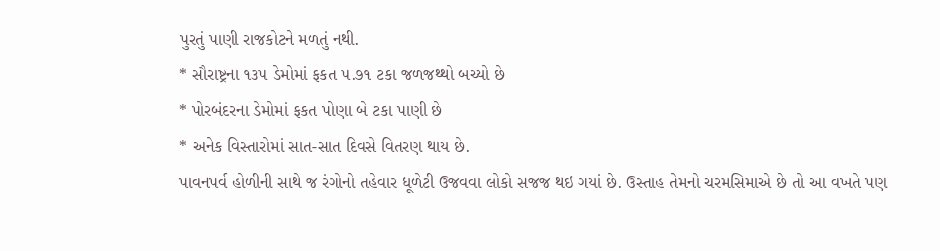પુરતું પાણી રાજકોટને મળતું નથી.
* સૌરાષ્ટ્રના ૧૩૫ ડેમોમાં ફકત ૫.૭૧ ટકા જળજથ્થો બચ્યો છે
* પોરબંદરના ડેમોમાં ફકત પોણા બે ટકા પાણી છે
* અનેક વિસ્તારોમાં સાત-સાત દિવસે વિતરણ થાય છે.
પાવનપર્વ હોળીની સાથે જ રંગોનો તહેવાર ધૂળેટી ઉજવવા લોકો સજજ થઇ ગયાં છે. ઉસ્તાહ તેમનો ચરમસિમાએ છે તો આ વખતે પણ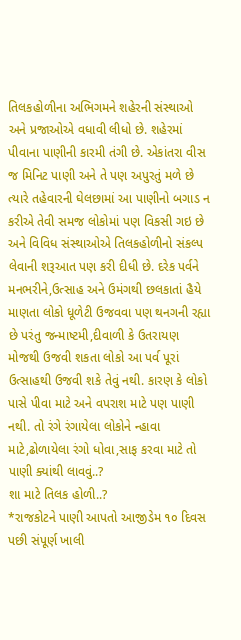તિલકહોળીના અભિગમને શહેરની સંસ્થાઓ અને પ્રજાઓએ વધાવી લીધો છે. શહેરમાં પીવાના પાણીની કારમી તંગી છે. એકાંતરા વીસ જ મિનિટ પાણી અને તે પણ અપુરતું મળે છે ત્યારે તહેવારની ઘેલછામાં આ પાણીનો બગાડ ન કરીએ તેવી સમજ લોકોમાં પણ વિકસી ગઇ છે અને વિવિધ સંસ્થાઓએ તિલકહોળીનો સંકલ્પ લેવાની શરૂઆત પણ કરી દીધી છે. દરેક પર્વને મનભરીને,ઉત્સાહ અને ઉમંગથી છલકાતાં હૈયે માણતા લોકો ધૂળેટી ઉજવવા પણ થનગની રહ્યા છે પરંતુ જન્માષ્ટમી,દીવાળી કે ઉતરાયણ મોજથી ઉજવી શકતા લોકો આ પર્વ પૂરાં ઉત્સાહથી ઉજવી શકે તેવું નથી. કારણ કે લોકો પાસે પીવા માટે અને વપરાશ માટે પણ પાણી નથી. તો રંગે રંગાયેલા લોકોને ન્હાવા માટે,ઢોળાયેલા રંગો ધોવા,સાફ કરવા માટે તો પાણી ક્યાંથી લાવવું..?
શા માટે તિલક હોળી..?
*રાજકોટને પાણી આપતો આજીડેમ ૧૦ દિવસ પછી સંપૂર્ણ ખાલી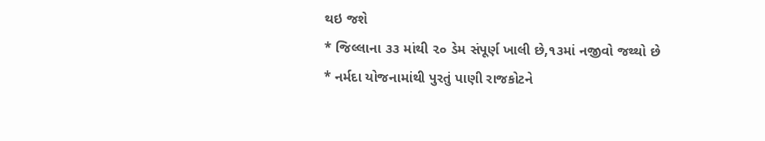થઇ જશે
* જિલ્લાના ૩૩ માંથી ૨૦ ડેમ સંપૂર્ણ ખાલી છે,૧૩માં નજીવો જથ્થો છે
* નર્મદા યોજનામાંથી પુરતું પાણી રાજકોટને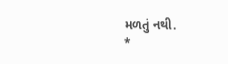મળતું નથી.
*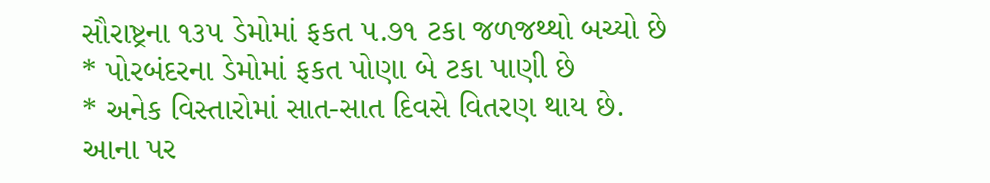સૌરાષ્ટ્રના ૧૩૫ ડેમોમાં ફકત ૫.૭૧ ટકા જળજથ્થો બચ્યો છે
* પોરબંદરના ડેમોમાં ફકત પોણા બે ટકા પાણી છે
* અનેક વિસ્તારોમાં સાત-સાત દિવસે વિતરણ થાય છે.
આના પર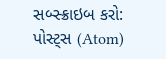સબ્સ્ક્રાઇબ કરો:
પોસ્ટ્સ (Atom)